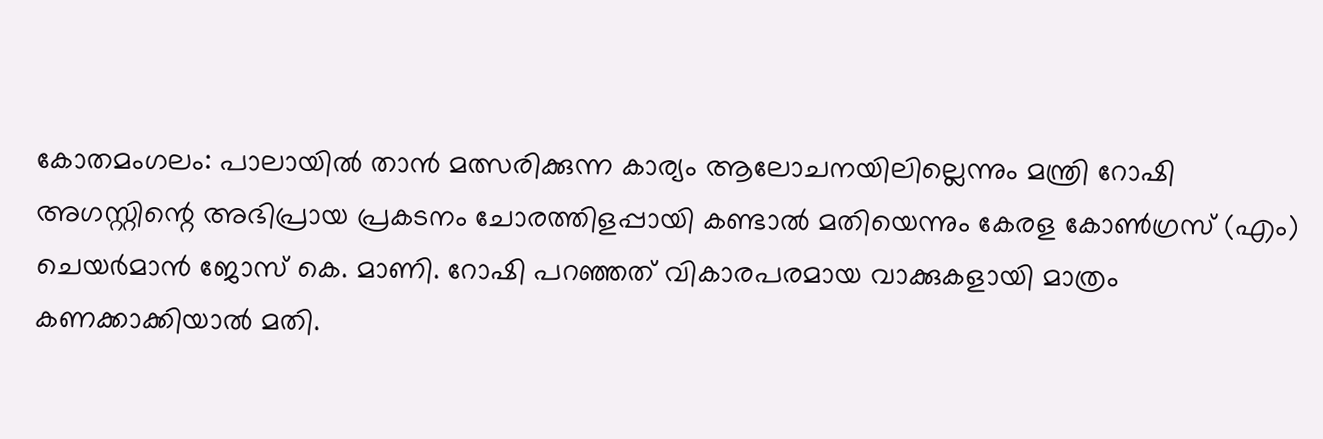കോതമംഗലം: പാലായിൽ താൻ മത്സരിക്കുന്ന കാര്യം ആലോചനയിലില്ലെന്നും മന്ത്രി റോഷി അഗസ്റ്റിന്റെ അഭിപ്രായ പ്രകടനം ചോരത്തിളപ്പായി കണ്ടാൽ മതിയെന്നും കേരള കോൺഗ്രസ് (എം) ചെയർമാൻ ജോസ് കെ. മാണി. റോഷി പറഞ്ഞത് വികാരപരമായ വാക്കുകളായി മാത്രം കണക്കാക്കിയാൽ മതി.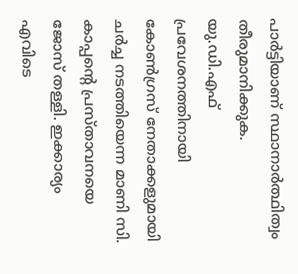പാർട്ടിയാണ് സ്ഥാനാർത്ഥിത്വം തീരുമാനിക്കുക.
യു.ഡി.എഫ് പ്രവേശനത്തിനായി കോൺഗ്രസ് നേതാക്കളുമായി ചർച്ച നടത്തിയെന്ന മാണി സി. കാപ്പന്റെ പ്രസ്താവനയെ ജോസ് തള്ളി. ഇക്കാര്യം എവിടെ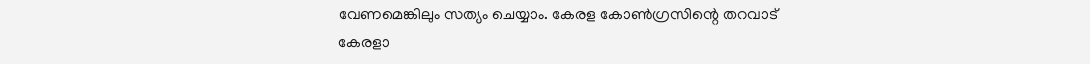വേണമെങ്കിലും സത്യം ചെയ്യാം. കേരള കോൺഗ്രസിന്റെ തറവാട് കേരളാ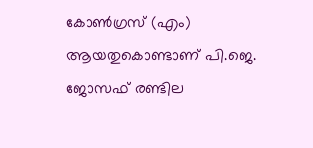കോൺഗ്രസ് (എം) ആയതുകൊണ്ടാണ് പി.ജെ. ജോസഫ് രണ്ടില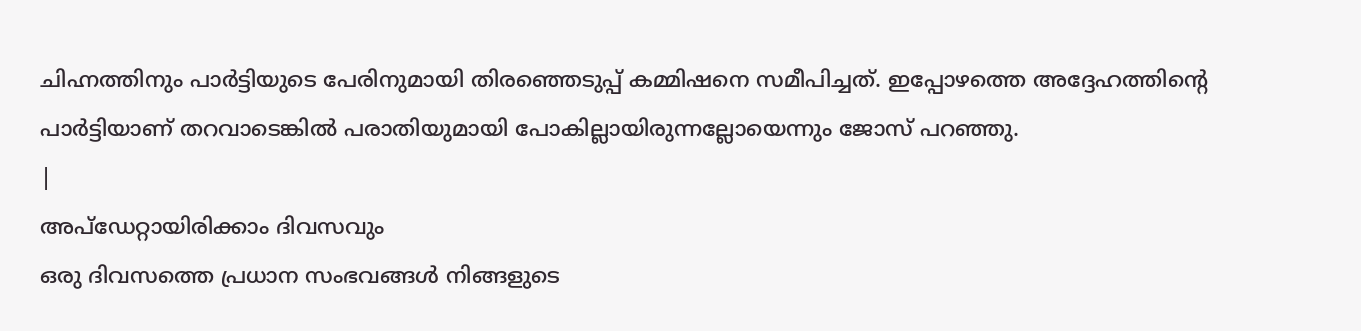ചിഹ്നത്തിനും പാർട്ടിയുടെ പേരിനുമായി തിരഞ്ഞെടുപ്പ് കമ്മിഷനെ സമീപിച്ചത്. ഇപ്പോഴത്തെ അദ്ദേഹത്തിന്റെ പാർട്ടിയാണ് തറവാടെങ്കിൽ പരാതിയുമായി പോകില്ലായിരുന്നല്ലോയെന്നും ജോസ് പറഞ്ഞു.
|
അപ്ഡേറ്റായിരിക്കാം ദിവസവും
ഒരു ദിവസത്തെ പ്രധാന സംഭവങ്ങൾ നിങ്ങളുടെ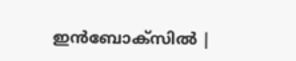ഇൻബോക്സിൽ |